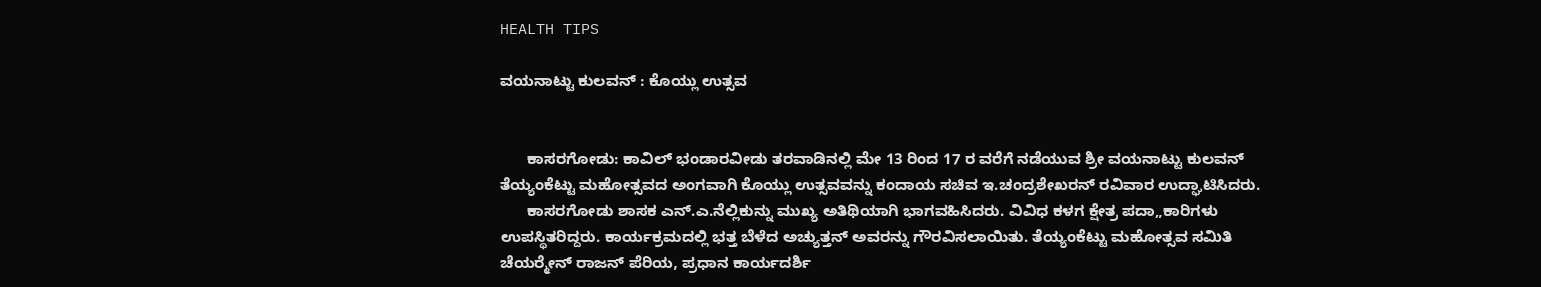HEALTH TIPS

ವಯನಾಟ್ಟು ಕುಲವನ್ : ಕೊಯ್ಲು ಉತ್ಸವ


      ಕಾಸರಗೋಡು: ಕಾವಿಲ್ ಭಂಡಾರವೀಡು ತರವಾಡಿನಲ್ಲಿ ಮೇ 13 ರಿಂದ 17 ರ ವರೆಗೆ ನಡೆಯುವ ಶ್ರೀ ವಯನಾಟ್ಟು ಕುಲವನ್ ತೆಯ್ಯಂಕೆಟ್ಟು ಮಹೋತ್ಸವದ ಅಂಗವಾಗಿ ಕೊಯ್ಲು ಉತ್ಸವವನ್ನು ಕಂದಾಯ ಸಚಿವ ಇ.ಚಂದ್ರಶೇಖರನ್ ರವಿವಾರ ಉದ್ಘಾಟಿಸಿದರು.
      ಕಾಸರಗೋಡು ಶಾಸಕ ಎನ್.ಎ.ನೆಲ್ಲಿಕುನ್ನು ಮುಖ್ಯ ಅತಿಥಿಯಾಗಿ ಭಾಗವಹಿಸಿದರು. ವಿವಿಧ ಕಳಗ ಕ್ಷೇತ್ರ ಪದಾ„ಕಾರಿಗಳು ಉಪಸ್ಥಿತರಿದ್ದರು. ಕಾರ್ಯಕ್ರಮದಲ್ಲಿ ಭತ್ತ ಬೆಳೆದ ಅಚ್ಯುತ್ತನ್ ಅವರನ್ನು ಗೌರವಿಸಲಾಯಿತು. ತೆಯ್ಯಂಕೆಟ್ಟು ಮಹೋತ್ಸವ ಸಮಿತಿ ಚೆಯರ್‍ಮೇನ್ ರಾಜನ್ ಪೆರಿಯ, ಪ್ರಧಾನ ಕಾರ್ಯದರ್ಶಿ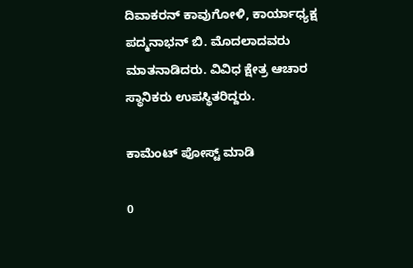ದಿವಾಕರನ್ ಕಾವುಗೋಳಿ, ಕಾರ್ಯಾಧ್ಯಕ್ಷ ಪದ್ಮನಾಭನ್ ಬಿ. ಮೊದಲಾದವರು ಮಾತನಾಡಿದರು. ವಿವಿಧ ಕ್ಷೇತ್ರ ಆಚಾರ ಸ್ಥಾನಿಕರು ಉಪಸ್ಥಿತರಿದ್ದರು.

ಕಾಮೆಂಟ್‌‌ ಪೋಸ್ಟ್‌ ಮಾಡಿ

0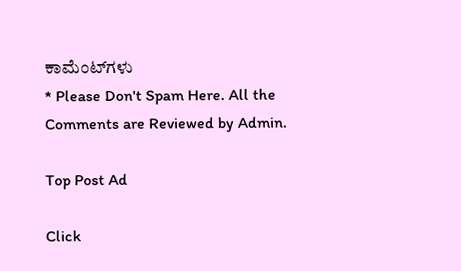ಕಾಮೆಂಟ್‌ಗಳು
* Please Don't Spam Here. All the Comments are Reviewed by Admin.

Top Post Ad

Click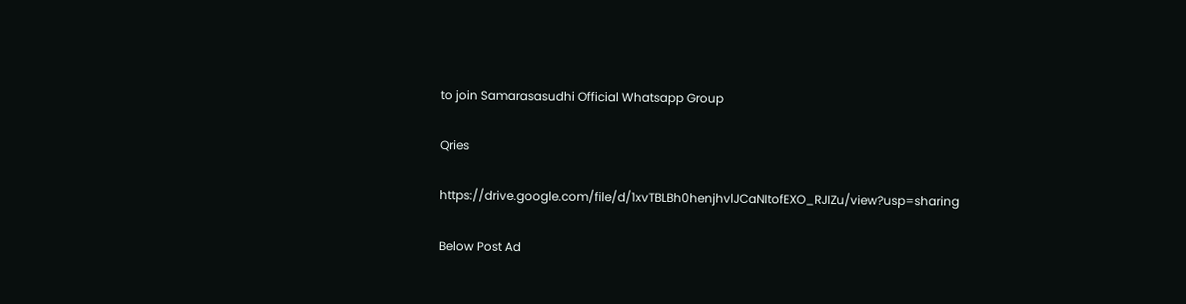to join Samarasasudhi Official Whatsapp Group

Qries

https://drive.google.com/file/d/1xvTBLBh0henjhvlJCaNItofEXO_RJIZu/view?usp=sharing

Below Post Ad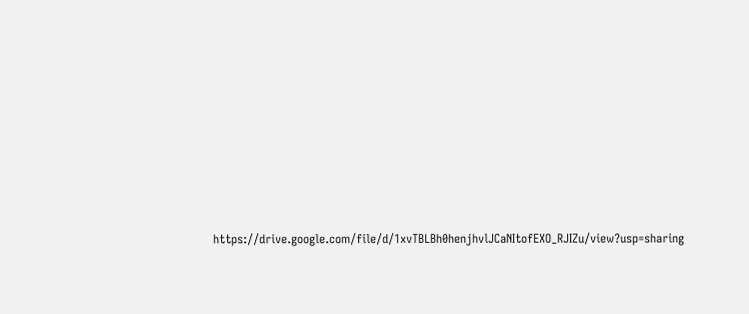https://drive.google.com/file/d/1xvTBLBh0henjhvlJCaNItofEXO_RJIZu/view?usp=sharing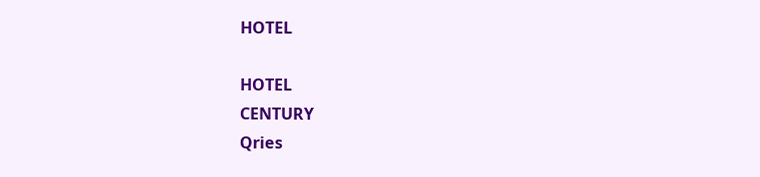HOTEL

HOTEL
CENTURY
Qries